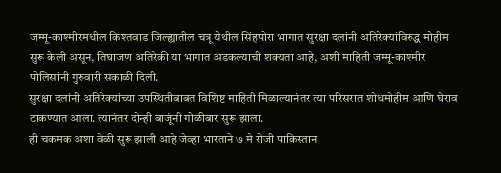जम्मू-काश्मीरमधील किश्तवाड जिल्ह्यातील चत्रू येथील सिंहपोरा भागात सुरक्षा दलांनी अतिरेक्यांविरुद्ध मोहीम सुरू केली असून, तिघाजण अतिरेकी या भागात अडकल्याची शक्यता आहे, अशी माहिती जम्मू-काश्मीर पोलिसांनी गुरुवारी सकाळी दिली.
सुरक्षा दलांनी अतिरेक्यांच्या उपस्थितीबाबत विशिष्ट माहिती मिळाल्यानंतर त्या परिसरात शोधमोहीम आणि घेराव टाकण्यात आला. त्यानंतर दोन्ही बाजूंनी गोळीबार सुरू झाला.
ही चकमक अशा वेळी सुरू झाली आहे जेव्हा भारताने ७ मे रोजी पाकिस्तान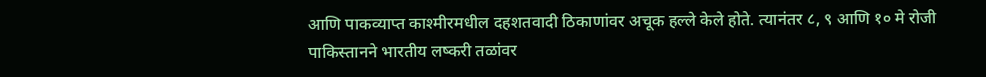आणि पाकव्याप्त काश्मीरमधील दहशतवादी ठिकाणांवर अचूक हल्ले केले होते. त्यानंतर ८, ९ आणि १० मे रोजी पाकिस्तानने भारतीय लष्करी तळांवर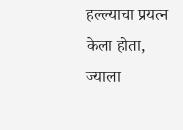हल्ल्याचा प्रयत्न केला होता, ज्याला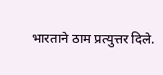भारताने ठाम प्रत्युत्तर दिले.